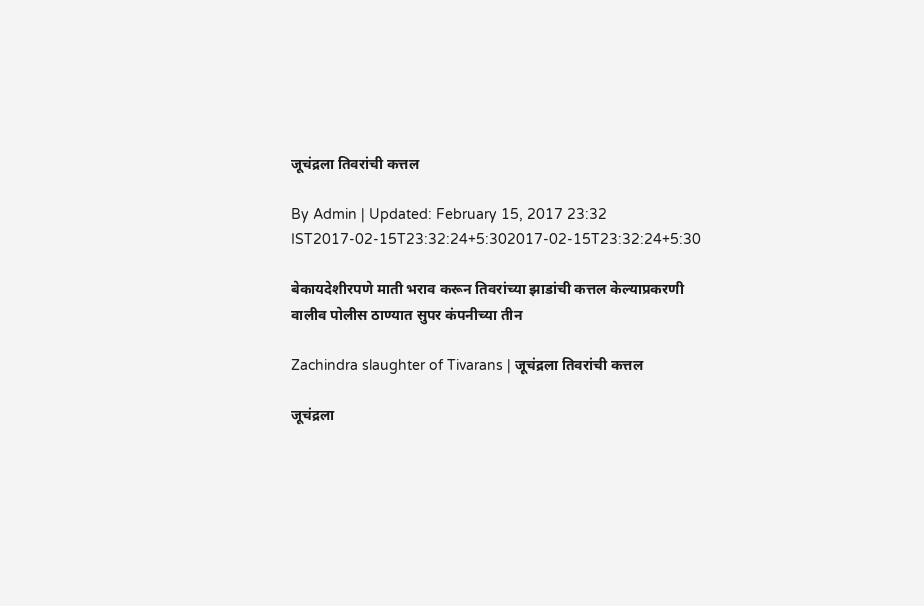जूचंद्रला तिवरांची कत्तल

By Admin | Updated: February 15, 2017 23:32 IST2017-02-15T23:32:24+5:302017-02-15T23:32:24+5:30

बेकायदेशीरपणे माती भराव करून तिवरांच्या झाडांची कत्तल केल्याप्रकरणी वालीव पोलीस ठाण्यात सुपर कंपनीच्या तीन

Zachindra slaughter of Tivarans | जूचंद्रला तिवरांची कत्तल

जूचंद्रला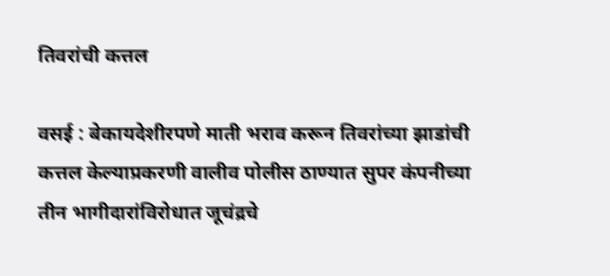तिवरांची कत्तल

वसई : बेकायदेशीरपणे माती भराव करून तिवरांच्या झाडांची कत्तल केल्याप्रकरणी वालीव पोलीस ठाण्यात सुपर कंपनीच्या तीन भागीदारांविरोधात जूचंद्रचे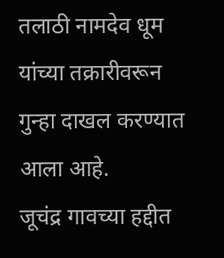तलाठी नामदेव धूम यांच्या तक्रारीवरून गुन्हा दाखल करण्यात आला आहे.
जूचंद्र गावच्या हद्दीत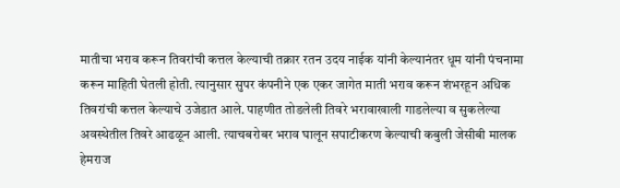मातीचा भराव करून तिवरांची कत्तल केल्याची तक्रार रतन उदय नाईक यांनी केल्यानंतर धूम यांनी पंचनामा करून माहिती घेतली होती. त्यानुसार सुपर कंपनीने एक एकर जागेत माती भराव करून शंभरहून अधिक तिवरांची कत्तल केल्याचे उजेडात आले. पाहणीत तोडलेली तिवरे भरावाखाली गाडलेल्या व सुकलेल्या अवस्थेतील तिवरे आढळून आली. त्याचबरोबर भराव घालून सपाटीकरण केल्याची कबुली जेसीबी मालक हेमराज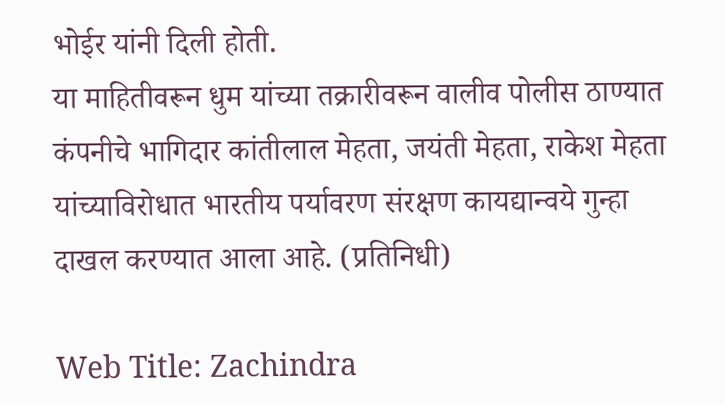भोईर यांनी दिली होती.
या माहितीवरून धुम यांच्या तक्रारीवरून वालीव पोलीस ठाण्यात कंपनीचे भागिदार कांतीलाल मेहता, जयंती मेहता, राकेश मेहता यांच्याविरोधात भारतीय पर्यावरण संरक्षण कायद्यान्वये गुन्हा दाखल करण्यात आला आहे. (प्रतिनिधी)

Web Title: Zachindra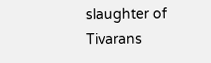slaughter of Tivarans